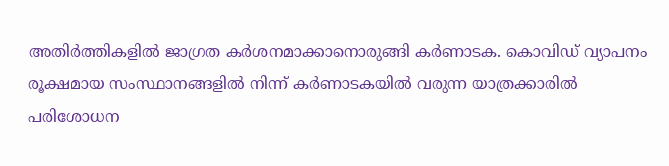അതിർത്തികളിൽ ജാഗ്രത കർശനമാക്കാനൊരുങ്ങി കർണാടക. കൊവിഡ് വ്യാപനം രൂക്ഷമായ സംസ്ഥാനങ്ങളിൽ നിന്ന് കർണാടകയിൽ വരുന്ന യാത്രക്കാരിൽ പരിശോധന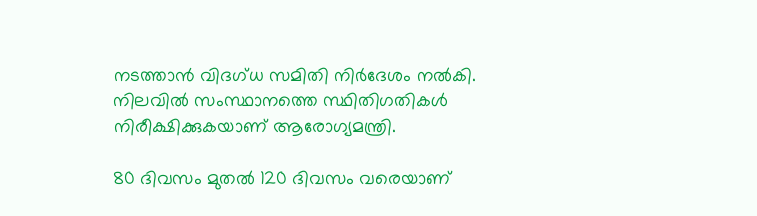നടത്താൻ വിദഗ്ധ സമിതി നിർദേശം നൽകി. നിലവിൽ സംസ്ഥാനത്തെ സ്ഥിതിഗതികൾ നിരീക്ഷിക്കുകയാണ് ആരോഗ്യമന്ത്രി.

80 ദിവസം മുതൽ 120 ദിവസം വരെയാണ്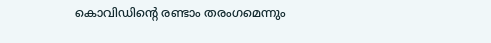കൊവിഡിന്റെ രണ്ടാം തരംഗമെന്നും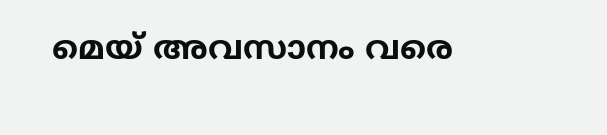മെയ് അവസാനം വരെ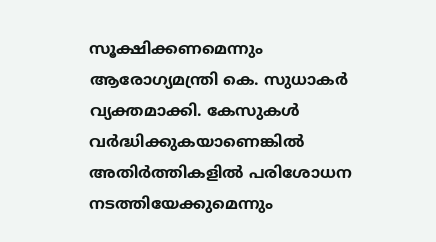സൂക്ഷിക്കണമെന്നും ആരോഗ്യമന്ത്രി കെ. സുധാകർ വ്യക്തമാക്കി. കേസുകൾ വർദ്ധിക്കുകയാണെങ്കിൽ അതിർത്തികളിൽ പരിശോധന നടത്തിയേക്കുമെന്നും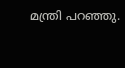മന്ത്രി പറഞ്ഞു.